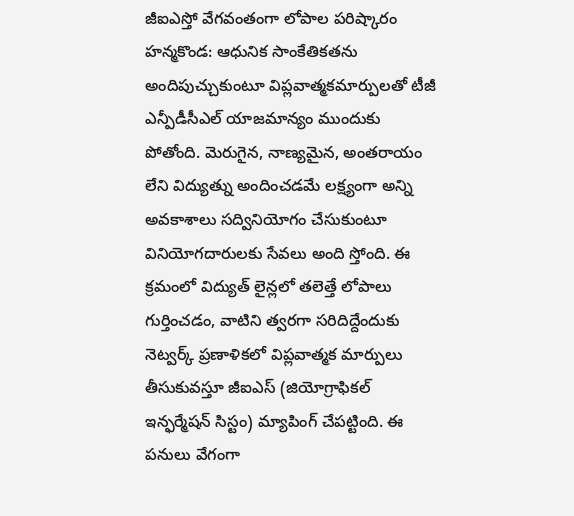జీఐఎస్తో వేగవంతంగా లోపాల పరిష్కారం
హన్మకొండ: ఆధునిక సాంకేతికతను అందిపుచ్చుకుంటూ విప్లవాత్మకమార్పులతో టీజీ ఎన్పీడీసీఎల్ యాజమాన్యం ముందుకు పోతోంది. మెరుగైన, నాణ్యమైన, అంతరాయం లేని విద్యుత్ను అందించడమే లక్ష్యంగా అన్ని అవకాశాలు సద్వినియోగం చేసుకుంటూ వినియోగదారులకు సేవలు అంది స్తోంది. ఈ క్రమంలో విద్యుత్ లైన్లలో తలెత్తే లోపాలు గుర్తించడం, వాటిని త్వరగా సరిదిద్దేందుకు నెట్వర్క్ ప్రణాళికలో విప్లవాత్మక మార్పులు తీసుకువస్తూ జీఐఎస్ (జియోగ్రాఫికల్ ఇన్ఫర్మేషన్ సిస్టం) మ్యాపింగ్ చేపట్టింది. ఈ పనులు వేగంగా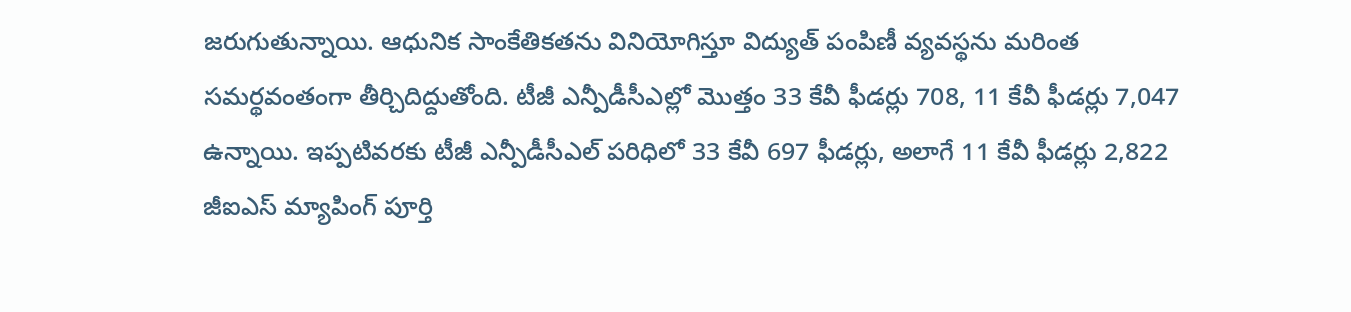జరుగుతున్నాయి. ఆధునిక సాంకేతికతను వినియోగిస్తూ విద్యుత్ పంపిణీ వ్యవస్థను మరింత సమర్థవంతంగా తీర్చిదిద్దుతోంది. టీజీ ఎన్పీడీసీఎల్లో మొత్తం 33 కేవీ ఫీడర్లు 708, 11 కేవీ ఫీడర్లు 7,047 ఉన్నాయి. ఇప్పటివరకు టీజీ ఎన్పీడీసీఎల్ పరిధిలో 33 కేవీ 697 ఫీడర్లు, అలాగే 11 కేవీ ఫీడర్లు 2,822 జీఐఎస్ మ్యాపింగ్ పూర్తి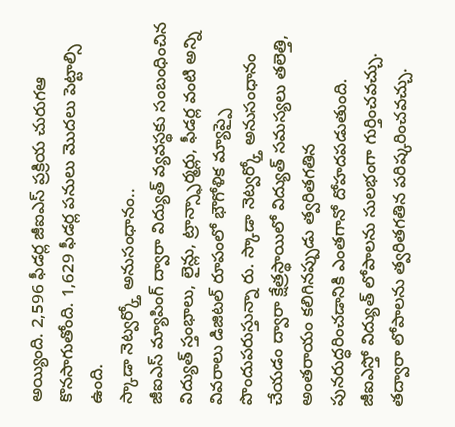అయ్యింది. 2,596 ఫీడర్ల జీఐఎస్ ప్రక్రియ చురుగఆ కొనసాగుతోంది. 1,629 ఫీడర్ల పనులు మొదలు పెట్టాల్సి ఉంది.
స్కాడా నెట్వర్క్తో అనుసంధానం..
జీఐఎస్ మ్యాపింగ్ ద్వారా విద్యుత్ వ్యవస్థకు సంబంధించిన విద్యుత్ స్తంభాలు, లైన్లు, ట్రాన్స్ఫార్మర్లు, ఫీడర్ల వంటి అన్ని వివరాలు డిజిటల్ రూపంలో భౌగోళిక మ్యాప్పై పొందుపరుస్తున్నా రు. స్కాడా నెట్వర్క్తో అనుసంధానం చేయడం ద్వారా క్షేత్రస్థాయిలో విద్యుత్ సమస్యలు తలెత్తి, అంతరాయం కలిగినప్పుడు త్వరితగతిన పునరుద్ధరించడానికి ఎంతగానో దోహదపడుతుంది. జీఐఎస్తో విద్యుత్ లోపాలను సులభంగా గుర్తించవచ్చు. తద్వారా లోపాలను త్వరితగతిన పరిష్కరించవచ్చు.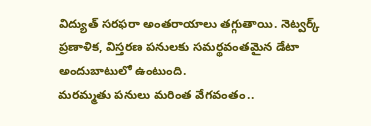విద్యుత్ సరఫరా అంతరాయాలు తగ్గుతాయి. నెట్వర్క్ ప్రణాళిక, విస్తరణ పనులకు సమర్థవంతమైన డేటా అందుబాటులో ఉంటుంది.
మరమ్మతు పనులు మరింత వేగవంతం..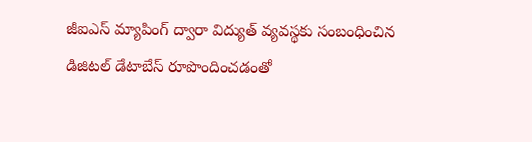జీఐఎస్ మ్యాపింగ్ ద్వారా విద్యుత్ వ్యవస్థకు సంబంధించిన డిజిటల్ డేటాబేస్ రూపొందించడంతో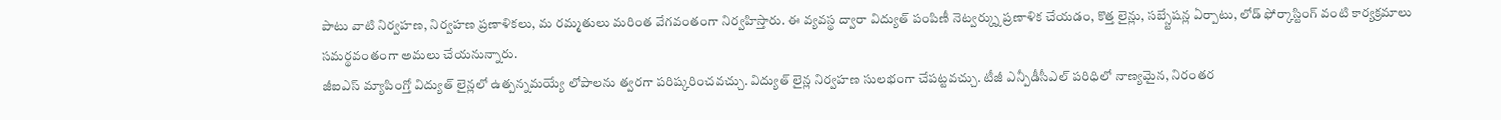పాటు వాటి నిర్వహణ, నిర్వహణ ప్రణాళికలు, మ రమ్మతులు మరింత వేగవంతంగా నిర్వహిస్తారు. ఈ వ్యవస్థ ద్వారా విద్యుత్ పంపిణీ నెట్వర్క్ను ప్రణాళిక చేయడం, కొత్త లైన్లు, సబ్స్టేషన్ల ఏర్పాటు, లోడ్ ఫోర్కాస్టింగ్ వంటి కార్యక్రమాలు సమర్థవంతంగా అమలు చేయనున్నారు.
జీఐఎస్ మ్యాపింగ్తో విద్యుత్ లైన్లలో ఉత్పన్నమయ్యే లోపాలను త్వరగా పరిష్కరించవచ్చు. విద్యుత్ లైన్ల నిర్వహణ సులభంగా చేపట్టవచ్చు. టీజీ ఎన్పీడీసీఎల్ పరిధిలో నాణ్యమైన, నిరంతర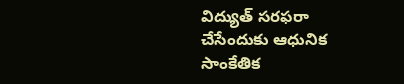విద్యుత్ సరఫరా చేసేందుకు ఆధునిక సాంకేతిక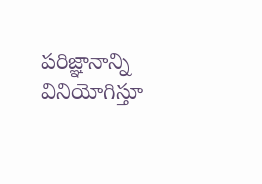పరిజ్ఞానాన్ని వినియోగిస్తూ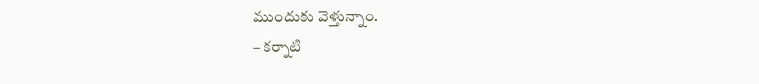ముందుకు వెళ్తున్నాం.
– కర్నాటి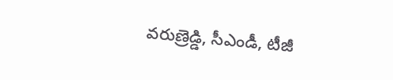వరుణ్రెడ్డి, సీఎండీ, టీజీ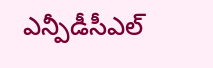ఎన్పీడీసీఎల్